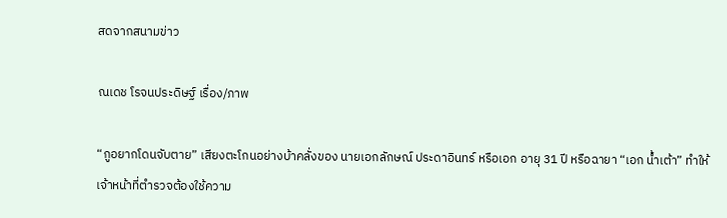สดจากสนามข่าว

ณเดช โรจนประดิษฐ์ เรื่อง/ภาพ

“กูอยากโดนจับตาย” เสียงตะโกนอย่างบ้าคลั่งของ นายเอกลักษณ์ ประดาอินทร์ หรือเอก อายุ 31 ปี หรือฉายา “เอก น้ำเต้า” ทำให้เจ้าหน้าที่ตำรวจต้องใช้ความ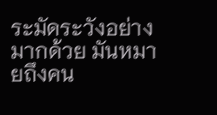ระมัดระวังอย่างมากด้วย มันหมายถึงคน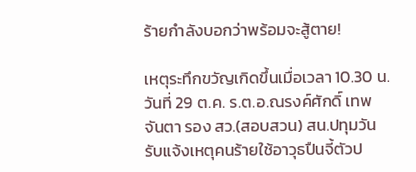ร้ายกำลังบอกว่าพร้อมจะสู้ตาย!

เหตุระทึกขวัญเกิดขึ้นเมื่อเวลา 10.30 น. วันที่ 29 ต.ค. ร.ต.อ.ณรงค์ศักดิ์ เทพจันตา รอง สว.(สอบสวน) สน.ปทุมวัน รับแจ้งเหตุคนร้ายใช้อาวุธปืนจี้ตัวป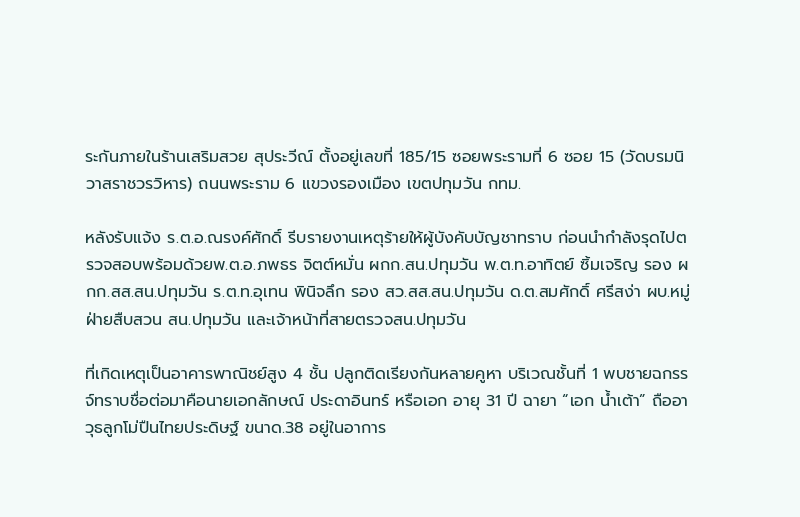ระกันภายในร้านเสริมสวย สุประวีณ์ ตั้งอยู่เลขที่ 185/15 ซอยพระรามที่ 6 ซอย 15 (วัดบรมนิวาสราชวรวิหาร) ถนนพระราม 6 แขวงรองเมือง เขตปทุมวัน กทม.

หลังรับแจ้ง ร.ต.อ.ณรงค์ศักดิ์ รีบรายงานเหตุร้ายให้ผู้บังคับบัญชาทราบ ก่อนนำกำลังรุดไปตรวจสอบพร้อมด้วยพ.ต.อ.ภพธร จิตต์หมั่น ผกก.สน.ปทุมวัน พ.ต.ท.อาทิตย์ ซิ้มเจริญ รอง ผกก.สส.สน.ปทุมวัน ร.ต.ท.อุเทน พินิจลึก รอง สว.สส.สน.ปทุมวัน ด.ต.สมศักดิ์ ศรีสง่า ผบ.หมู่ฝ่ายสืบสวน สน.ปทุมวัน และเจ้าหน้าที่สายตรวจสน.ปทุมวัน

ที่เกิดเหตุเป็นอาคารพาณิชย์สูง 4 ชั้น ปลูกติดเรียงกันหลายคูหา บริเวณชั้นที่ 1 พบชายฉกรรจ์ทราบชื่อต่อมาคือนายเอกลักษณ์ ประดาอินทร์ หรือเอก อายุ 31 ปี ฉายา “เอก น้ำเต้า” ถืออาวุธลูกโม่ปืนไทยประดิษฐ์ ขนาด.38 อยู่ในอาการ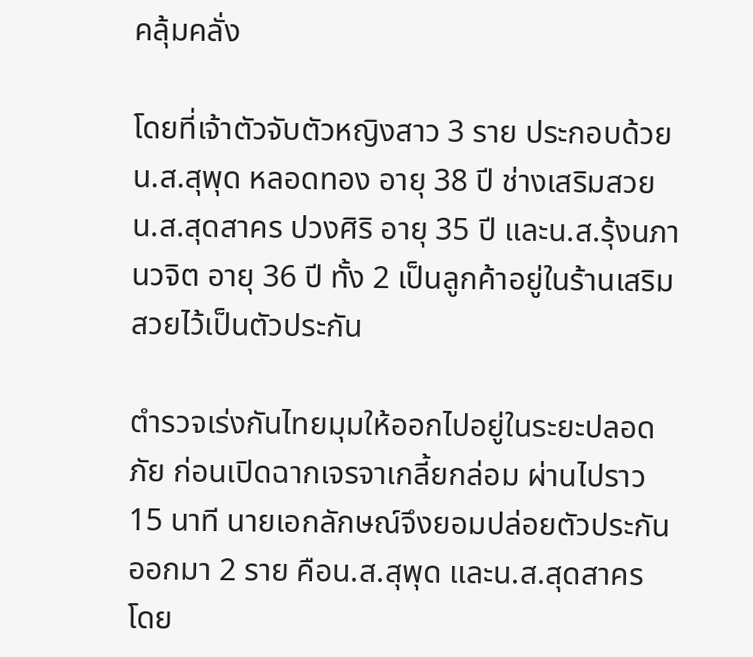คลุ้มคลั่ง

โดยที่เจ้าตัวจับตัวหญิงสาว 3 ราย ประกอบด้วย น.ส.สุพุด หลอดทอง อายุ 38 ปี ช่างเสริมสวย น.ส.สุดสาคร ปวงศิริ อายุ 35 ปี และน.ส.รุ้งนภา นวจิต อายุ 36 ปี ทั้ง 2 เป็นลูกค้าอยู่ในร้านเสริมสวยไว้เป็นตัวประกัน

ตำรวจเร่งกันไทยมุมให้ออกไปอยู่ในระยะปลอดภัย ก่อนเปิดฉากเจรจาเกลี้ยกล่อม ผ่านไปราว 15 นาที นายเอกลักษณ์จึงยอมปล่อยตัวประกันออกมา 2 ราย คือน.ส.สุพุด และน.ส.สุดสาคร โดย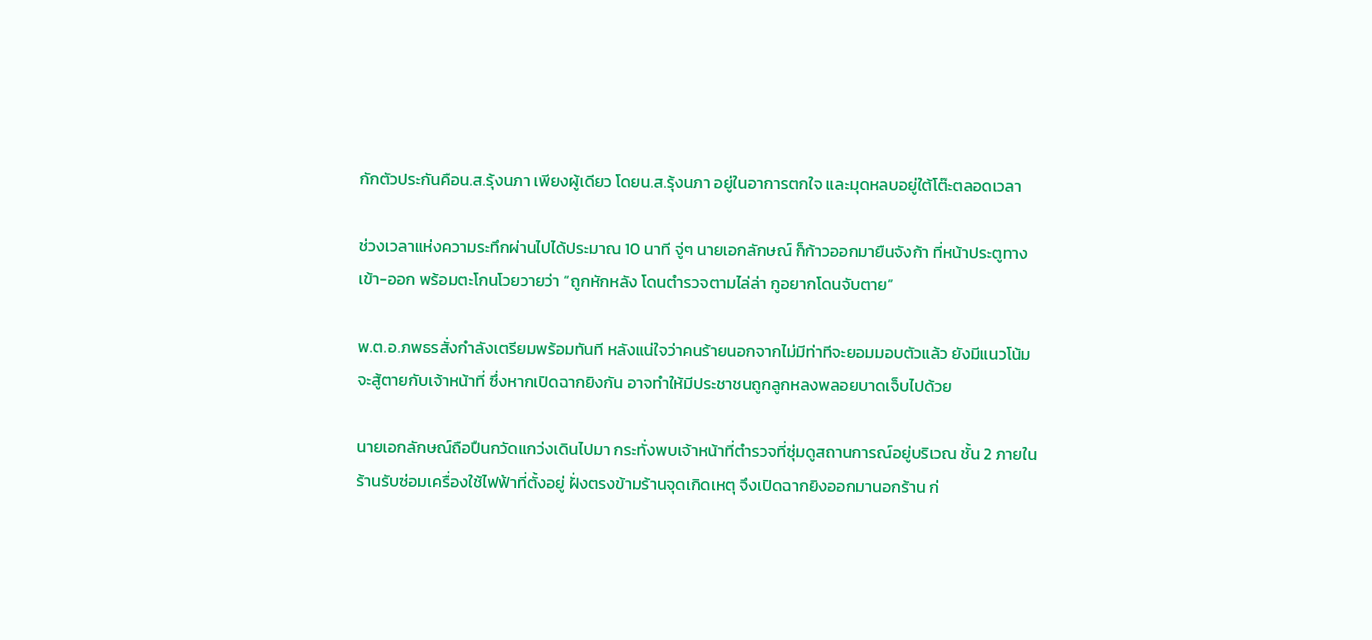กักตัวประกันคือน.ส.รุ้งนภา เพียงผู้เดียว โดยน.ส.รุ้งนภา อยู่ในอาการตกใจ และมุดหลบอยู่ใต้โต๊ะตลอดเวลา

ช่วงเวลาแห่งความระทึกผ่านไปได้ประมาณ 10 นาที จู่ๆ นายเอกลักษณ์ ก็ก้าวออกมายืนจังก้า ที่หน้าประตูทางเข้า-ออก พร้อมตะโกนโวยวายว่า “ถูกหักหลัง โดนตำรวจตามไล่ล่า กูอยากโดนจับตาย”

พ.ต.อ.ภพธรสั่งกำลังเตรียมพร้อมทันที หลังแน่ใจว่าคนร้ายนอกจากไม่มีท่าทีจะยอมมอบตัวแล้ว ยังมีแนวโน้มจะสู้ตายกับเจ้าหน้าที่ ซึ่งหากเปิดฉากยิงกัน อาจทำให้มีประชาชนถูกลูกหลงพลอยบาดเจ็บไปด้วย

นายเอกลักษณ์ถือปืนกวัดแกว่งเดินไปมา กระทั่งพบเจ้าหน้าที่ตำรวจที่ซุ่มดูสถานการณ์อยู่บริเวณ ชั้น 2 ภายในร้านรับซ่อมเครื่องใช้ไฟฟ้าที่ตั้งอยู่ ฝั่งตรงข้ามร้านจุดเกิดเหตุ จึงเปิดฉากยิงออกมานอกร้าน ก่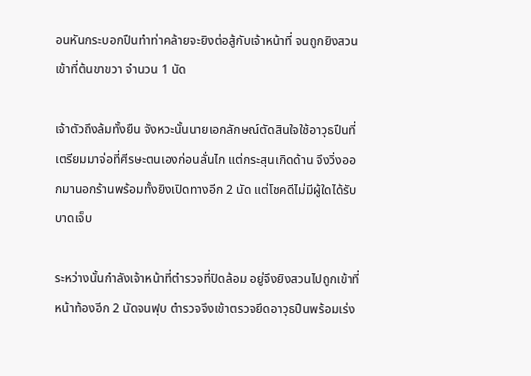อนหันกระบอกปืนทำท่าคล้ายจะยิงต่อสู้กับเจ้าหน้าที่ จนถูกยิงสวนเข้าที่ต้นขาขวา จำนวน 1 นัด

เจ้าตัวถึงล้มทั้งยืน จังหวะนั้นนายเอกลักษณ์ตัดสินใจใช้อาวุธปืนที่เตรียมมาจ่อที่ศีรษะตนเองก่อนลั่นไก แต่กระสุนเกิดด้าน จึงวิ่งออกมานอกร้านพร้อมทั้งยิงเปิดทางอีก 2 นัด แต่โชคดีไม่มีผู้ใดได้รับบาดเจ็บ

ระหว่างนั้นกำลังเจ้าหน้าที่ตำรวจที่ปิดล้อม อยู่จึงยิงสวนไปถูกเข้าที่หน้าท้องอีก 2 นัดจนฟุบ ตำรวจจึงเข้าตรวจยึดอาวุธปืนพร้อมเร่ง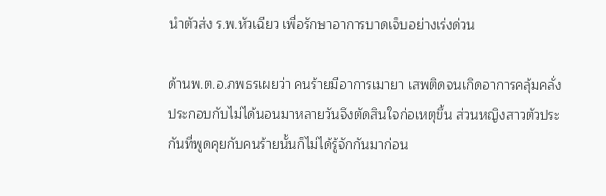นำตัวส่ง ร.พ.หัวเฉียว เพื่อรักษาอาการบาดเจ็บอย่างเร่งด่วน

ด้านพ.ต.อ.ภพธรเผยว่า คนร้ายมีอาการเมายา เสพติดจนเกิดอาการคลุ้มคลั่ง ประกอบกับไม่ได้นอนมาหลายวันจึงตัดสินใจก่อเหตุขึ้น ส่วนหญิงสาวตัวประกันที่พูดคุยกับคนร้ายนั้นก็ไม่ได้รู้จักกันมาก่อน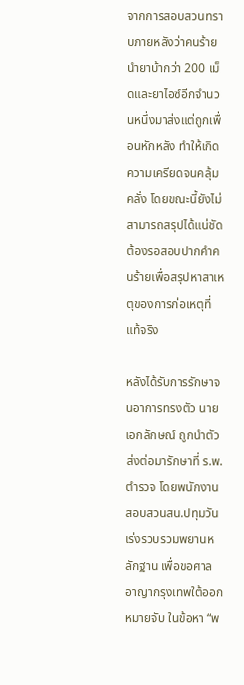จากการสอบสวนทราบภายหลังว่าคนร้ายนำยาบ้ากว่า 200 เม็ดและยาไอซ์อีกจำนวนหนึ่งมาส่งแต่ถูกเพื่อนหักหลัง ทำให้เกิดความเครียดจนคลุ้มคลั่ง โดยขณะนี้ยังไม่สามารถสรุปได้แน่ชัด ต้องรอสอบปากคำคนร้ายเพื่อสรุปหาสาเหตุของการก่อเหตุที่แท้จริง

หลังได้รับการรักษาจนอาการทรงตัว นายเอกลักษณ์ ถูกนำตัวส่งต่อมารักษาที่ ร.พ.ตำรวจ โดยพนักงานสอบสวนสน.ปทุมวัน เร่งรวบรวมพยานหลักฐาน เพื่อขอศาลอาญากรุงเทพใต้ออกหมายจับ ในข้อหา “พ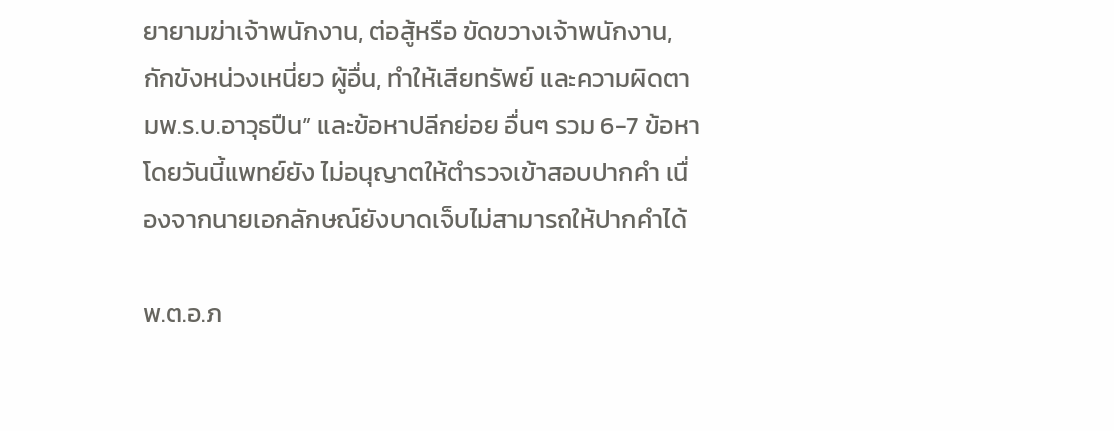ยายามฆ่าเจ้าพนักงาน, ต่อสู้หรือ ขัดขวางเจ้าพนักงาน, กักขังหน่วงเหนี่ยว ผู้อื่น, ทำให้เสียทรัพย์ และความผิดตามพ.ร.บ.อาวุธปืน” และข้อหาปลีกย่อย อื่นๆ รวม 6-7 ข้อหาโดยวันนี้แพทย์ยัง ไม่อนุญาตให้ตำรวจเข้าสอบปากคำ เนื่องจากนายเอกลักษณ์ยังบาดเจ็บไม่สามารถให้ปากคำได้

พ.ต.อ.ภ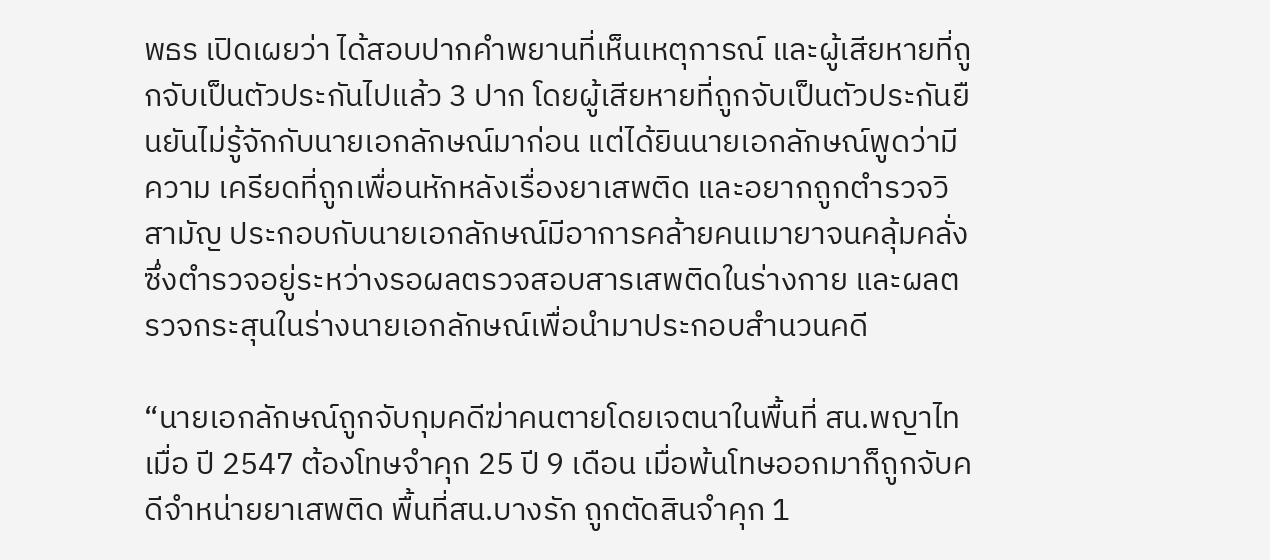พธร เปิดเผยว่า ได้สอบปากคำพยานที่เห็นเหตุการณ์ และผู้เสียหายที่ถูกจับเป็นตัวประกันไปแล้ว 3 ปาก โดยผู้เสียหายที่ถูกจับเป็นตัวประกันยืนยันไม่รู้จักกับนายเอกลักษณ์มาก่อน แต่ได้ยินนายเอกลักษณ์พูดว่ามีความ เครียดที่ถูกเพื่อนหักหลังเรื่องยาเสพติด และอยากถูกตำรวจวิสามัญ ประกอบกับนายเอกลักษณ์มีอาการคล้ายคนเมายาจนคลุ้มคลั่งซึ่งตำรวจอยู่ระหว่างรอผลตรวจสอบสารเสพติดในร่างกาย และผลตรวจกระสุนในร่างนายเอกลักษณ์เพื่อนำมาประกอบสำนวนคดี

“นายเอกลักษณ์ถูกจับกุมคดีฆ่าคนตายโดยเจตนาในพื้นที่ สน.พญาไท เมื่อ ปี 2547 ต้องโทษจำคุก 25 ปี 9 เดือน เมื่อพ้นโทษออกมาก็ถูกจับคดีจำหน่ายยาเสพติด พื้นที่สน.บางรัก ถูกตัดสินจำคุก 1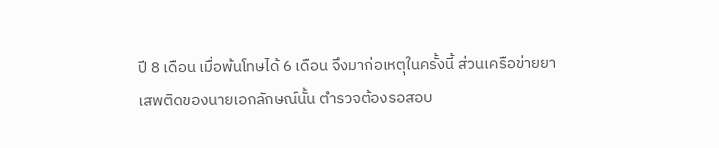ปี 8 เดือน เมื่อพ้นโทษได้ 6 เดือน จึงมาก่อเหตุในครั้งนี้ ส่วนเครือข่ายยาเสพติดของนายเอกลักษณ์นั้น ตำรวจต้องรอสอบ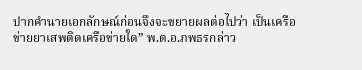ปากคำนายเอกลักษณ์ก่อนจึงจะขยายผลต่อไปว่า เป็นเครือข่ายยาเสพติดเครือข่ายใด” พ.ต.อ.ภพธรกล่าว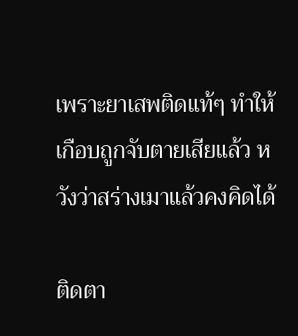เพราะยาเสพติดแท้ๆ ทำให้เกือบถูกจับตายเสียแล้ว หวังว่าสร่างเมาแล้วคงคิดได้

ติดตา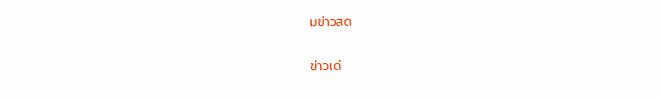มข่าวสด

ข่าวเด่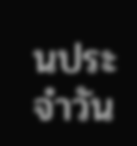นประจำวัน